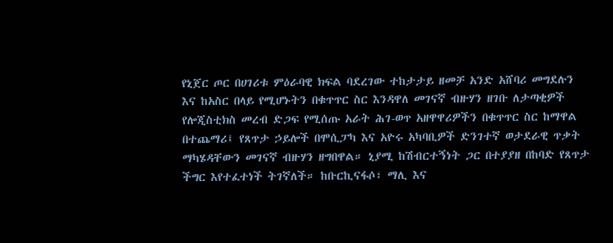የኒጀር ጦር በሀገሪቱ ምዕራባዊ ክፍል ባደረገው ተከታታይ ዘመቻ አንድ አሸባሪ መግደሉን እና ከአስር በላይ የሚሆኑትን በቁጥጥር ስር እንዳዋለ መገናኛ ብዙሃን ዘገቡ ለታጣቂዎች የሎጂስቲክስ መረብ ድጋፍ የሚሰጡ አራት ሕገ-ወጥ አዘዋዋሪዎችን በቁጥጥር ስር ከማዋል በተጨማሪ፤ የጸጥታ ኃይሎች በሞሲፓካ እና አዮሩ አካባቢዎች ድንገተኛ ወታደራዊ ጥቃት ማካሄዳቸውን መገናኛ ብዙሃን ዘግበዋል። ኒያሚ ከሽብርተኝነት ጋር በተያያዘ በከባድ የጸጥታ ችግር እየተፈተነች ትገኛለች። ከቡርኪናፋሶ፣ ማሊ እና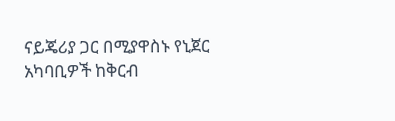ናይጄሪያ ጋር በሚያዋስኑ የኒጀር አካባቢዎች ከቅርብ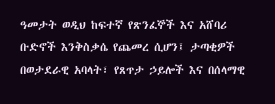ዓመታት ወዲህ ከፍተኛ የጽንፈኞች እና አሸባሪ ቡድኖች እንቅስቃሴ የጨመረ ሲሆን፤ ታጣቂዎች በወታደራዊ አባላት፣ የጸጥታ ኃይሎች እና በሰላማዊ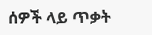ሰዎች ላይ ጥቃት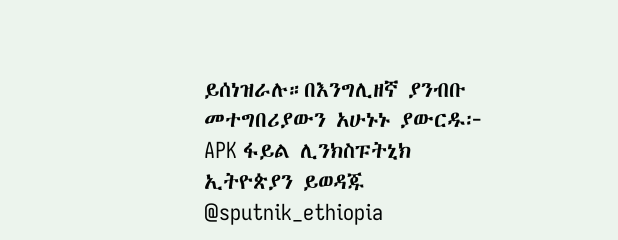ይሰነዝራሉ።በእንግሊዘኛ ያንብቡ መተግበሪያውን አሁኑኑ ያውርዱ፦ APK ፋይል ሊንክስፑትኒክ ኢትዮጵያን ይወዳጁ @sputnik_ethiopia